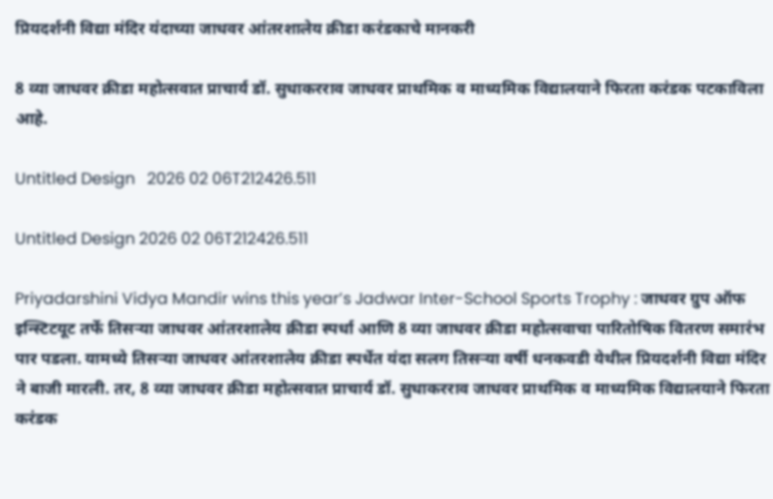प्रियदर्शनी विद्या मंदिर यंदाच्या जाधवर आंतरशालेय क्रीडा करंडकाचे मानकरी

8 व्या जाधवर क्रीडा महोत्सवात प्राचार्य डॉ. सुधाकरराव जाधवर प्राथमिक व माध्यमिक विद्यालयाने फिरता करंडक पटकाविला आहे.

Untitled Design   2026 02 06T212426.511

Untitled Design 2026 02 06T212426.511

Priyadarshini Vidya Mandir wins this year’s Jadwar Inter-School Sports Trophy : जाधवर ग्रुप ऑफ इन्स्टिटयूट तर्फे तिसऱ्या जाधवर आंतरशालेय क्रीडा स्पर्धा आणि 8 व्या जाधवर क्रीडा महोत्सवाचा पारितोषिक वितरण समारंभ पार पडला. यामध्ये तिसऱ्या जाधवर आंतरशालेय क्रीडा स्पर्धेत यंदा सलग तिसऱ्या वर्षी धनकवडी येथील प्रियदर्शनी विद्या मंदिर ने बाजी मारली. तर, 8 व्या जाधवर क्रीडा महोत्सवात प्राचार्य डॉ. सुधाकरराव जाधवर प्राथमिक व माध्यमिक विद्यालयाने फिरता करंडक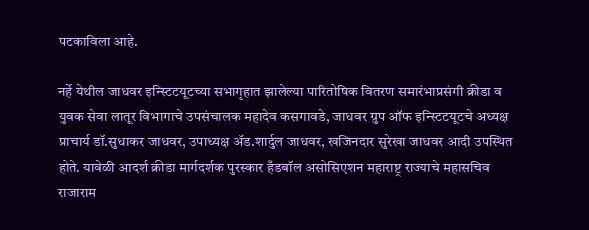पटकाविला आहे.

नर्हे येथील जाधवर इन्स्टिटयूटच्या सभागृहात झालेल्या पारितोषिक वितरण समारंभाप्रसंगी क्रीडा व युवक सेवा लातूर विभागाचे उपसंचालक महादेव कसगावडे, जाधवर ग्रुप ऑफ इन्स्टिटयूटचे अध्यक्ष प्राचार्य डॉ.सुधाकर जाधवर, उपाध्यक्ष अ‍ॅड.शार्दुल जाधवर, खजिनदार सुरेखा जाधवर आदी उपस्थित होते. यावेळी आदर्श क्रीडा मार्गदर्शक पुरस्कार हँडबॉल असोसिएशन महाराष्ट्र राज्याचे महासचिव राजाराम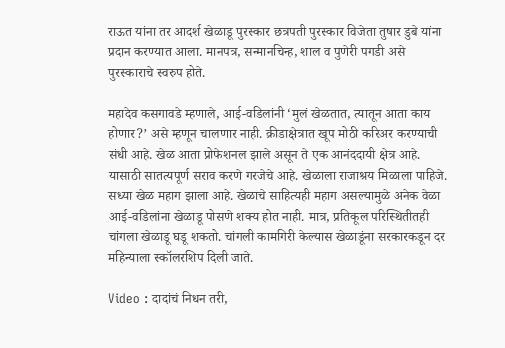राऊत यांना तर आदर्श खेळाडू पुरस्कार छत्रपती पुरस्कार विजेता तुषार डुबे यांना प्रदान करण्यात आला. मानपत्र, सन्मानचिन्ह, शाल व पुणेरी पगडी असे पुरस्काराचे स्वरुप होते.

महादेव कसगावडे म्हणाले, आई-वडिलांनी ‘मुलं खेळतात, त्यातून आता काय होणार?’ असे म्हणून चालणार नाही. क्रीडाक्षेत्रात खूप मोठी करिअर करण्याची संधी आहे. खेळ आता प्रोफेशनल झाले असून ते एक आनंददायी क्षेत्र आहे. यासाठी सातत्यपूर्ण सराव करणे गरजेचे आहे. खेळाला राजाश्रय मिळाला पाहिजे. सध्या खेळ महाग झाला आहे. खेळाचे साहित्यही महाग असल्यामुळे अनेक वेळा आई-वडिलांना खेळाडू पोसणे शक्य होत नाही. मात्र, प्रतिकूल परिस्थितीतही चांगला खेळाडू घडू शकतो. चांगली कामगिरी केल्यास खेळाडूंना सरकारकडून दर महिन्याला स्कॉलरशिप दिली जाते.

Video : दादांचं निधन तरी,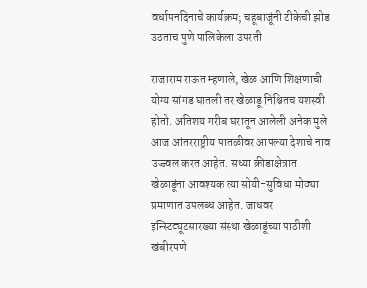वर्धापनदिनाचे कार्यक्रम; चहूबाजूंनी टीकेची झोड उठताच पुणे पालिकेला उपरती

राजाराम राऊत म्हणाले, खेळ आणि शिक्षणाची योग्य सांगड घातली तर खेळाडू निश्चितच यशस्वी होतो. अतिशय गरीब घरातून आलेली अनेक मुले आज आंतरराष्ट्रीय पातळीवर आपल्या देशाचे नाव उज्ज्वल करत आहेत. सध्या क्रीडाक्षेत्रात खेळाडूंना आवश्यक त्या सोयी-सुविधा मोठ्या प्रमाणात उपलब्ध आहेत. जाधवर इन्स्टिट्यूटसारख्या संस्था खेळाडूंच्या पाठीशी खंबीरपणे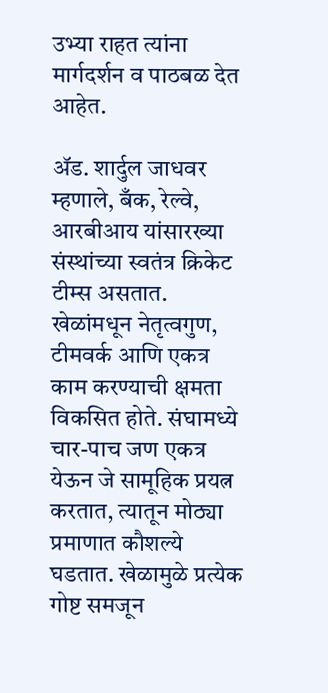उभ्या राहत त्यांना मार्गदर्शन व पाठबळ देत आहेत.

ॲड. शार्दुल जाधवर म्हणाले, बँक, रेल्वे, आरबीआय यांसारख्या संस्थांच्या स्वतंत्र क्रिकेट टीम्स असतात. खेळांमधून नेतृत्वगुण, टीमवर्क आणि एकत्र काम करण्याची क्षमता विकसित होते. संघामध्ये चार-पाच जण एकत्र येऊन जे सामूहिक प्रयत्न करतात, त्यातून मोठ्या प्रमाणात कौशल्ये घडतात. खेळामुळे प्रत्येक गोष्ट समजून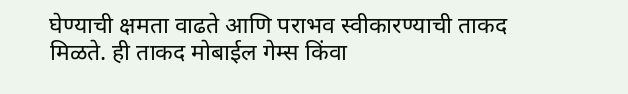घेण्याची क्षमता वाढते आणि पराभव स्वीकारण्याची ताकद मिळते. ही ताकद मोबाईल गेम्स किंवा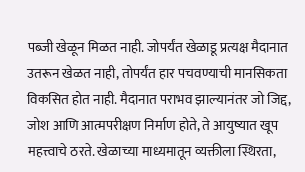पब्जी खेळून मिळत नाही. जोपर्यंत खेळाडू प्रत्यक्ष मैदानात उतरून खेळत नाही, तोपर्यंत हार पचवण्याची मानसिकता विकसित होत नाही. मैदानात पराभव झाल्यानंतर जो जिद्द, जोश आणि आत्मपरीक्षण निर्माण होते, ते आयुष्यात खूप महत्त्वाचे ठरते. खेळाच्या माध्यमातून व्यक्तीला स्थिरता,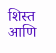शिस्त आणि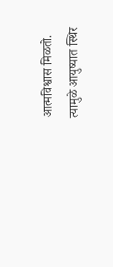आत्मविश्वास मिळतो. त्यामुळे आयुष्यात स्थिर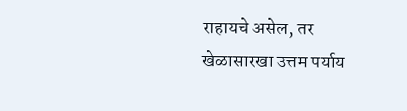राहायचे असेल, तर खेळासारखा उत्तम पर्याय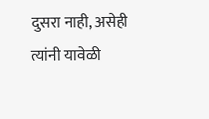दुसरा नाही, असेही त्यांनी यावेळी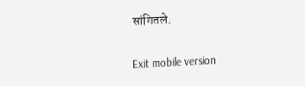सांगितले.

Exit mobile version